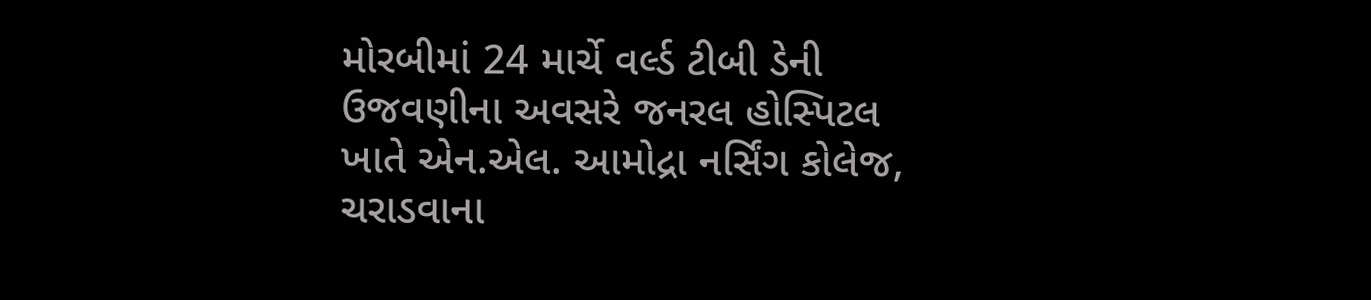મોરબીમાં 24 માર્ચે વર્લ્ડ ટીબી ડેની ઉજવણીના અવસરે જનરલ હોસ્પિટલ ખાતે એન.એલ. આમોદ્રા નર્સિંગ કોલેજ, ચરાડવાના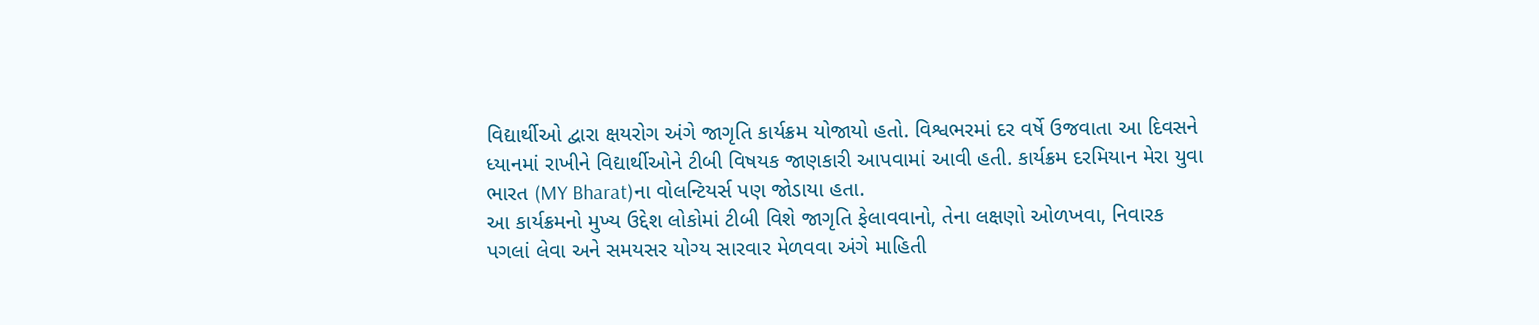વિદ્યાર્થીઓ દ્વારા ક્ષયરોગ અંગે જાગૃતિ કાર્યક્રમ યોજાયો હતો. વિશ્વભરમાં દર વર્ષે ઉજવાતા આ દિવસને ધ્યાનમાં રાખીને વિદ્યાર્થીઓને ટીબી વિષયક જાણકારી આપવામાં આવી હતી. કાર્યક્રમ દરમિયાન મેરા યુવા ભારત (MY Bharat)ના વોલન્ટિયર્સ પણ જોડાયા હતા.
આ કાર્યક્રમનો મુખ્ય ઉદ્દેશ લોકોમાં ટીબી વિશે જાગૃતિ ફેલાવવાનો, તેના લક્ષણો ઓળખવા, નિવારક પગલાં લેવા અને સમયસર યોગ્ય સારવાર મેળવવા અંગે માહિતી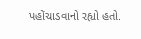પહોંચાડવાનો રહ્યો હતો.